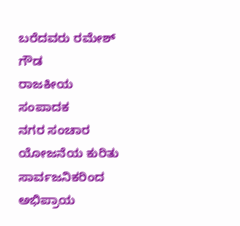ಬರೆದವರು ರಮೇಶ್ ಗೌಡ
ರಾಜಕೀಯ ಸಂಪಾದಕ
ನಗರ ಸಂಚಾರ ಯೋಜನೆಯ ಕುರಿತು ಸಾರ್ವಜನಿಕರಿಂದ ಅಭಿಪ್ರಾಯ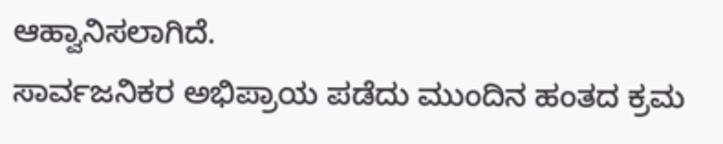ಆಹ್ವಾನಿಸಲಾಗಿದೆ.
ಸಾರ್ವಜನಿಕರ ಅಭಿಪ್ರಾಯ ಪಡೆದು ಮುಂದಿನ ಹಂತದ ಕ್ರಮ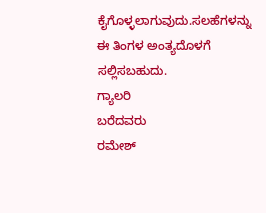ಕೈಗೊಳ್ಳಲಾಗುವುದು.ಸಲಹೆಗಳನ್ನು ಈ ತಿಂಗಳ ಅಂತ್ಯದೊಳಗೆ ಸಲ್ಲಿಸಬಹುದು.
ಗ್ಯಾಲರಿ
ಬರೆದವರು
ರಮೇಶ್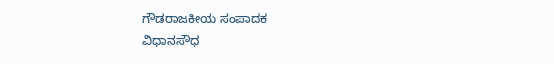ಗೌಡರಾಜಕೀಯ ಸಂಪಾದಕ
ವಿಧಾನಸೌಧ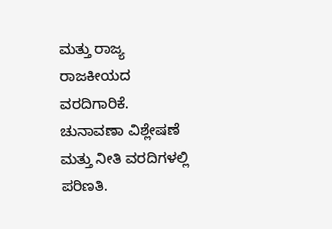ಮತ್ತು ರಾಜ್ಯ ರಾಜಕೀಯದ ವರದಿಗಾರಿಕೆ. ಚುನಾವಣಾ ವಿಶ್ಲೇಷಣೆ ಮತ್ತು ನೀತಿ ವರದಿಗಳಲ್ಲಿ ಪರಿಣತಿ.